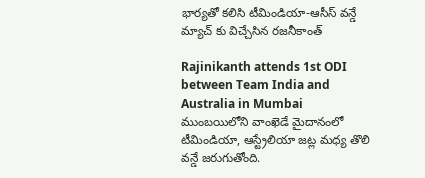భార్యతో కలిసి టీమిండియా-ఆసీస్ వన్డే మ్యాచ్ కు విచ్చేసిన రజనీకాంత్

Rajinikanth attends 1st ODI between Team India and Australia in Mumbai
ముంబయిలోని వాంఖెడే మైదానంలో టీమిండియా, ఆస్ట్రేలియా జట్ల మధ్య తొలి వన్డే జరుగుతోంది.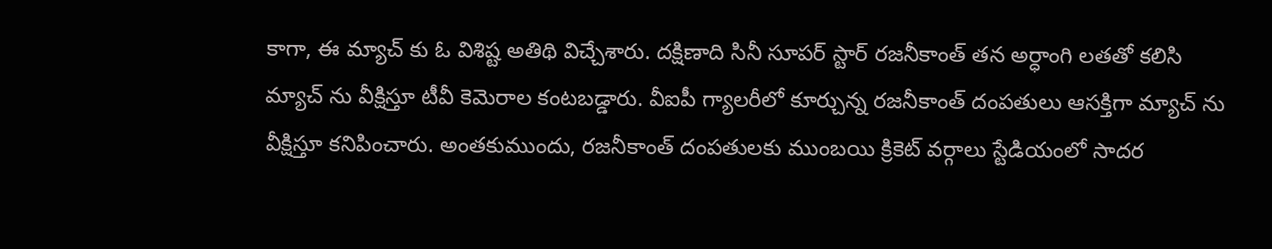కాగా, ఈ మ్యాచ్ కు ఓ విశిష్ట అతిథి విచ్చేశారు. దక్షిణాది సినీ సూపర్ స్టార్ రజనీకాంత్ తన అర్ధాంగి లతతో కలిసి మ్యాచ్ ను వీక్షిస్తూ టీవీ కెమెరాల కంటబడ్డారు. వీఐపీ గ్యాలరీలో కూర్చున్న రజనీకాంత్ దంపతులు ఆసక్తిగా మ్యాచ్ ను వీక్షిస్తూ కనిపించారు. అంతకుముందు, రజనీకాంత్ దంపతులకు ముంబయి క్రికెట్ వర్గాలు స్టేడియంలో సాదర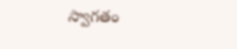స్వాగతం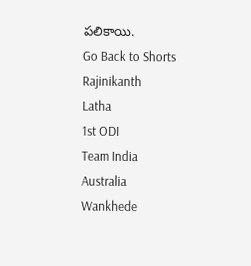పలికాయి.
Go Back to Shorts
Rajinikanth
Latha
1st ODI
Team India
Australia
Wankhede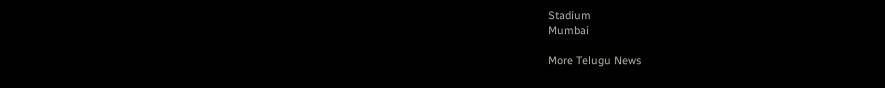Stadium
Mumbai

More Telugu News